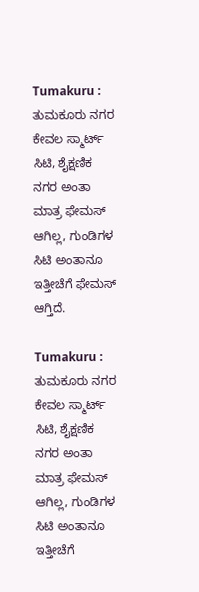Tumakuru : ತುಮಕೂರು ನಗರ ಕೇವಲ ಸ್ಮಾರ್ಟ್ ಸಿಟಿ, ಶೈಕ್ಷಣಿಕ ನಗರ ಅಂತಾ ಮಾತ್ರ ಫೇಮಸ್ ಆಗಿಲ್ಲ, ಗುಂಡಿಗಳ ಸಿಟಿ ಅಂತಾನೂ ಇತ್ತೀಚೆಗೆ ಫೇಮಸ್ ಆಗ್ತಿದೆ.

Tumakuru : ತುಮಕೂರು ನಗರ ಕೇವಲ ಸ್ಮಾರ್ಟ್ ಸಿಟಿ, ಶೈಕ್ಷಣಿಕ ನಗರ ಅಂತಾ ಮಾತ್ರ ಫೇಮಸ್ ಆಗಿಲ್ಲ, ಗುಂಡಿಗಳ ಸಿಟಿ ಅಂತಾನೂ ಇತ್ತೀಚೆಗೆ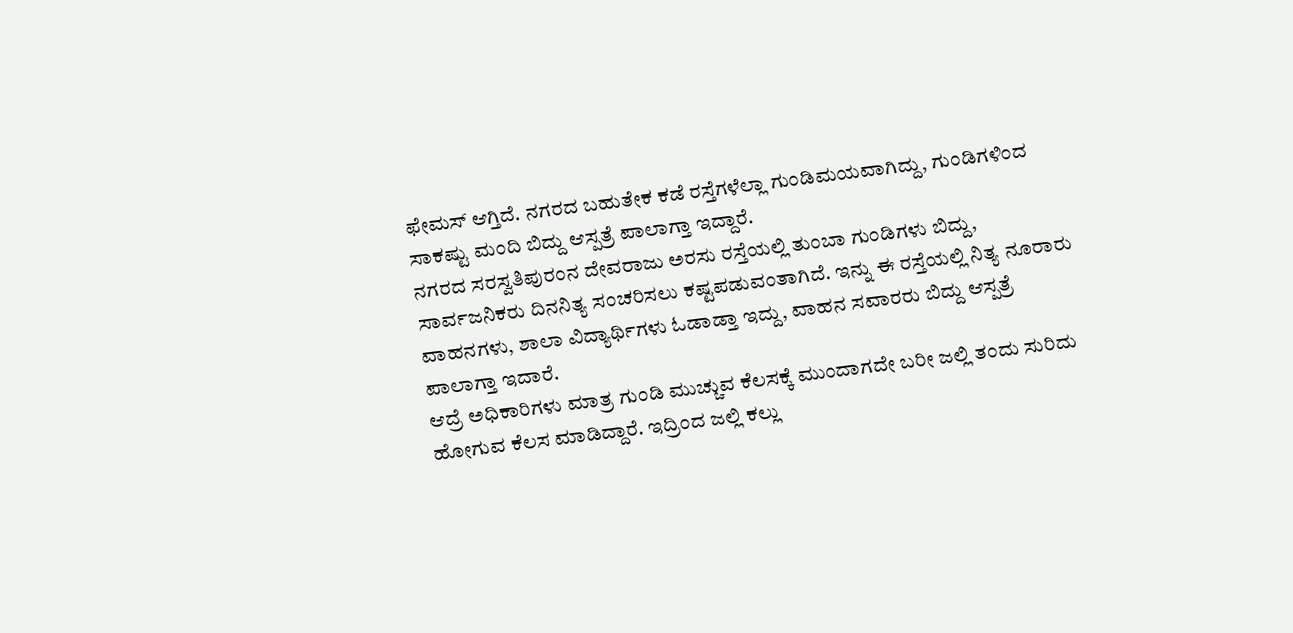ಫೇಮಸ್ ಆಗ್ತಿದೆ. ನಗರದ ಬಹುತೇಕ ಕಡೆ ರಸ್ತೆಗಳೆಲ್ಲಾ ಗುಂಡಿಮಯವಾಗಿದ್ದು, ಗುಂಡಿಗಳಿಂದ ಸಾಕಷ್ಟು ಮಂದಿ ಬಿದ್ದು ಆಸ್ಪತ್ರೆ ಪಾಲಾಗ್ತಾ ಇದ್ದಾರೆ.
ನಗರದ ಸರಸ್ವತಿಪುರಂನ ದೇವರಾಜು ಅರಸು ರಸ್ತೆಯಲ್ಲಿ ತುಂಬಾ ಗುಂಡಿಗಳು ಬಿದ್ದು, ಸಾರ್ವಜನಿಕರು ದಿನನಿತ್ಯ ಸಂಚರಿಸಲು ಕಷ್ಟಪಡುವಂತಾಗಿದೆ. ಇನ್ನು ಈ ರಸ್ತೆಯಲ್ಲಿ ನಿತ್ಯ ನೂರಾರು ವಾಹನಗಳು, ಶಾಲಾ ವಿದ್ಯಾರ್ಥಿಗಳು ಓಡಾಡ್ತಾ ಇದ್ದು, ವಾಹನ ಸವಾರರು ಬಿದ್ದು ಆಸ್ಪತ್ರೆ ಪಾಲಾಗ್ತಾ ಇದಾರೆ.
ಆದ್ರೆ ಅಧಿಕಾರಿಗಳು ಮಾತ್ರ ಗುಂಡಿ ಮುಚ್ಚುವ ಕೆಲಸಕ್ಕೆ ಮುಂದಾಗದೇ ಬರೀ ಜಲ್ಲಿ ತಂದು ಸುರಿದು ಹೋಗುವ ಕೆಲಸ ಮಾಡಿದ್ದಾರೆ. ಇದ್ರಿಂದ ಜಲ್ಲಿ ಕಲ್ಲು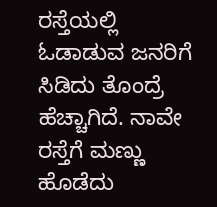ರಸ್ತೆಯಲ್ಲಿ ಓಡಾಡುವ ಜನರಿಗೆ ಸಿಡಿದು ತೊಂದ್ರೆ ಹೆಚ್ಚಾಗಿದೆ. ನಾವೇ ರಸ್ತೆಗೆ ಮಣ್ಣು ಹೊಡೆದು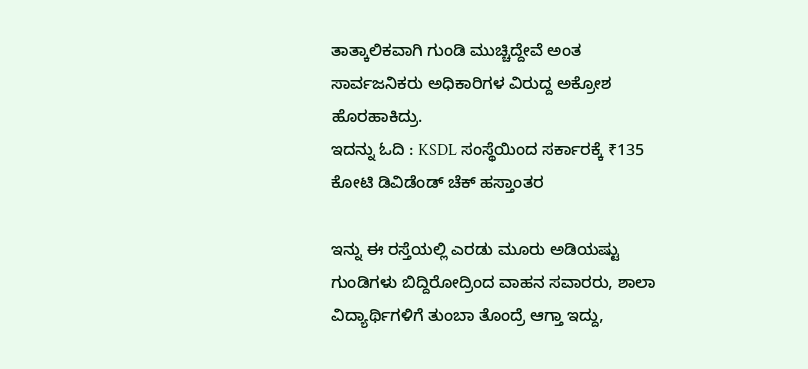ತಾತ್ಕಾಲಿಕವಾಗಿ ಗುಂಡಿ ಮುಚ್ಚಿದ್ದೇವೆ ಅಂತ ಸಾರ್ವಜನಿಕರು ಅಧಿಕಾರಿಗಳ ವಿರುದ್ದ ಅಕ್ರೋಶ ಹೊರಹಾಕಿದ್ರು.
ಇದನ್ನು ಓದಿ : KSDL ಸಂಸ್ಥೆಯಿಂದ ಸರ್ಕಾರಕ್ಕೆ ₹135 ಕೋಟಿ ಡಿವಿಡೆಂಡ್ ಚೆಕ್ ಹಸ್ತಾಂತರ

ಇನ್ನು ಈ ರಸ್ತೆಯಲ್ಲಿ ಎರಡು ಮೂರು ಅಡಿಯಷ್ಟು ಗುಂಡಿಗಳು ಬಿದ್ದಿರೋದ್ರಿಂದ ವಾಹನ ಸವಾರರು, ಶಾಲಾ ವಿದ್ಯಾರ್ಥಿಗಳಿಗೆ ತುಂಬಾ ತೊಂದ್ರೆ ಆಗ್ತಾ ಇದ್ದು,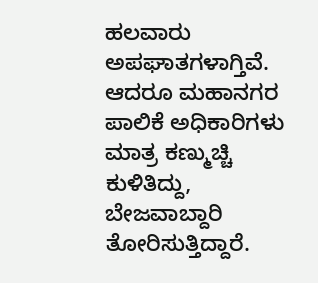ಹಲವಾರು ಅಪಘಾತಗಳಾಗ್ತಿವೆ. ಆದರೂ ಮಹಾನಗರ ಪಾಲಿಕೆ ಅಧಿಕಾರಿಗಳು ಮಾತ್ರ ಕಣ್ಮುಚ್ಚಿ ಕುಳಿತಿದ್ದು, ಬೇಜವಾಬ್ದಾರಿ ತೋರಿಸುತ್ತಿದ್ದಾರೆ.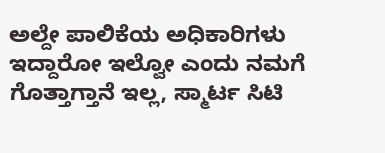ಅಲ್ದೇ ಪಾಲಿಕೆಯ ಅಧಿಕಾರಿಗಳು ಇದ್ದಾರೋ ಇಲ್ವೋ ಎಂದು ನಮಗೆ ಗೊತ್ತಾಗ್ತಾನೆ ಇಲ್ಲ, ಸ್ಮಾರ್ಟ ಸಿಟಿ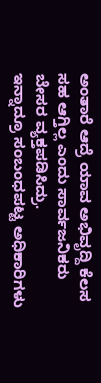ಅಂತಾರೆ ಆದ್ರೆ ಯಾವ ಅಭಿವೃದ್ದಿ ಕೆಲಸ ಸಹ ಆಗ್ತಿಲ್ಲ ಎಂದು ಸಾರ್ವಜನಿಕರು ಬೇಸರ ವ್ಯಕ್ತಪಡಿಸಿದ್ರು.
ಇನ್ನಾದ್ರೂ ಸಂಬಂಧಪಟ್ಟ ಅಧಿಕಾರಿಗಳು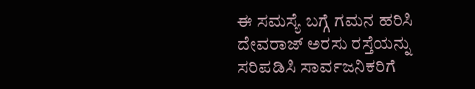ಈ ಸಮಸ್ಯೆ ಬಗ್ಗೆ ಗಮನ ಹರಿಸಿ ದೇವರಾಜ್ ಅರಸು ರಸ್ತೆಯನ್ನು ಸರಿಪಡಿಸಿ ಸಾರ್ವಜನಿಕರಿಗೆ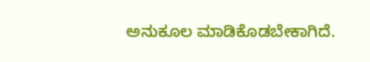ಅನುಕೂಲ ಮಾಡಿಕೊಡಬೇಕಾಗಿದೆ.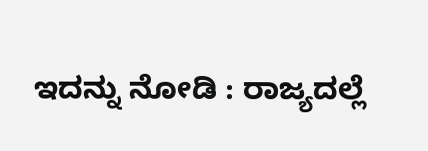ಇದನ್ನು ನೋಡಿ : ರಾಜ್ಯದಲ್ಲೆ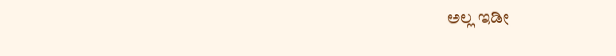ಅಲ್ಲ ಇಡೀ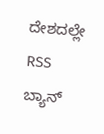ದೇಶದಲ್ಲೇ RSS ಬ್ಯಾನ್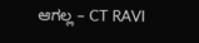ಆಗಲ್ಲ – CT RAVI